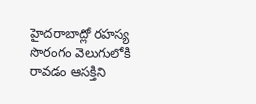హైదరాబాద్లో రహస్య సొరంగం వెలుగులోకి రావడం ఆసక్తిని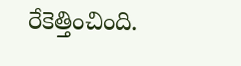రేకెత్తించింది.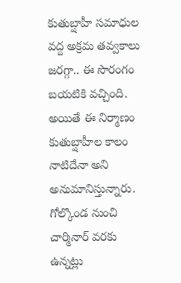కుతుబ్షాహీ సమాధుల వద్ద అక్రమ తవ్వకాలు జరగ్గా.. ఈ సొరంగం బయటికి వచ్చింది. అయితే ఈ నిర్మాణం కుతుబ్షాహీల కాలం నాటిదేనా అని అనుమానిస్తున్నారు. గోల్కొండ నుంచి చార్మినార్ వరకు ఉన్నట్లు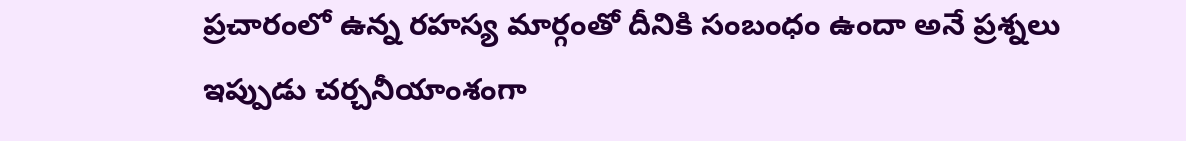ప్రచారంలో ఉన్న రహస్య మార్గంతో దీనికి సంబంధం ఉందా అనే ప్రశ్నలు ఇప్పుడు చర్చనీయాంశంగా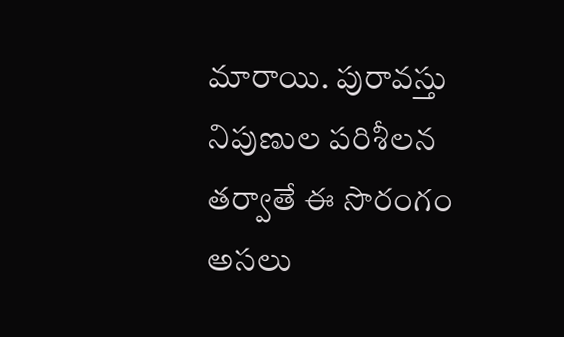మారాయి. పురావస్తు నిపుణుల పరిశీలన తర్వాతే ఈ సొరంగం అసలు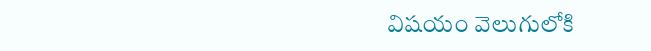విషయం వెలుగులోకి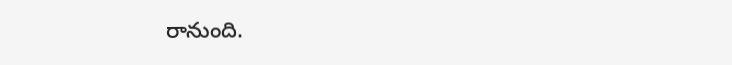రానుంది.